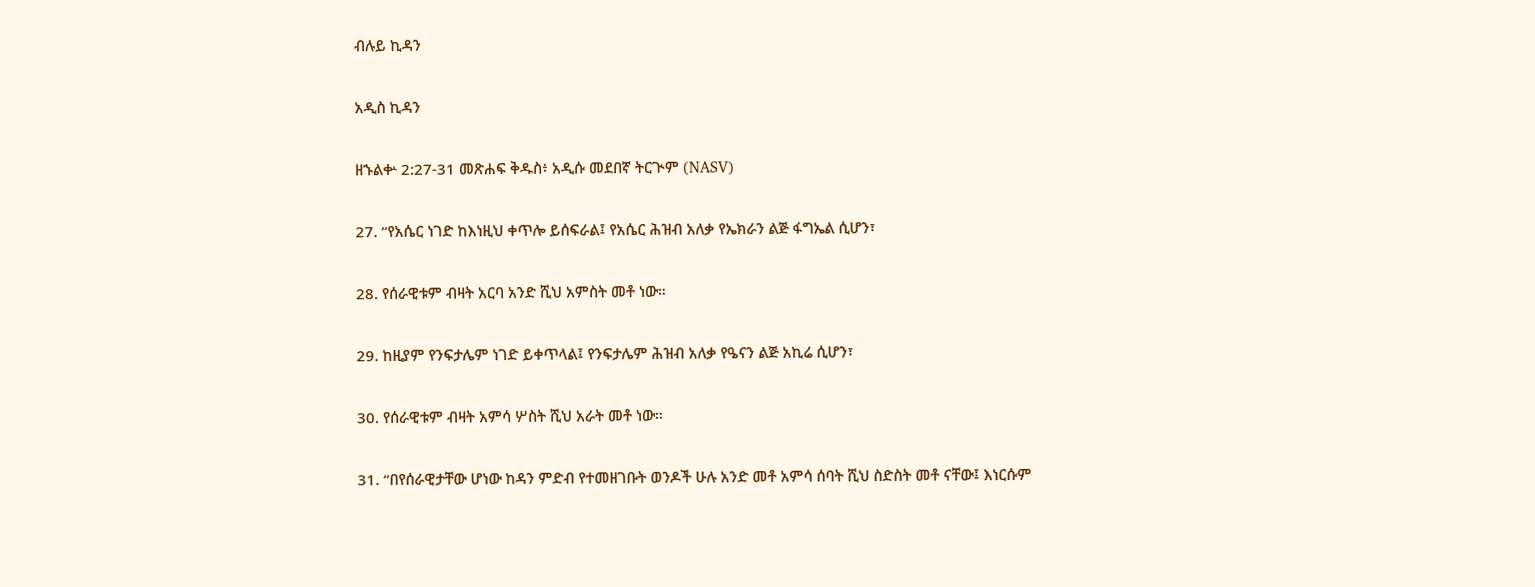ብሉይ ኪዳን

አዲስ ኪዳን

ዘኁልቍ 2:27-31 መጽሐፍ ቅዱስ፥ አዲሱ መደበኛ ትርጒም (NASV)

27. “የአሴር ነገድ ከእነዚህ ቀጥሎ ይሰፍራል፤ የአሴር ሕዝብ አለቃ የኤክራን ልጅ ፋግኤል ሲሆን፣

28. የሰራዊቱም ብዛት አርባ አንድ ሺህ አምስት መቶ ነው።

29. ከዚያም የንፍታሌም ነገድ ይቀጥላል፤ የንፍታሌም ሕዝብ አለቃ የዔናን ልጅ አኪሬ ሲሆን፣

30. የሰራዊቱም ብዛት አምሳ ሦስት ሺህ አራት መቶ ነው።

31. “በየሰራዊታቸው ሆነው ከዳን ምድብ የተመዘገቡት ወንዶች ሁሉ አንድ መቶ አምሳ ሰባት ሺህ ስድስት መቶ ናቸው፤ እነርሱም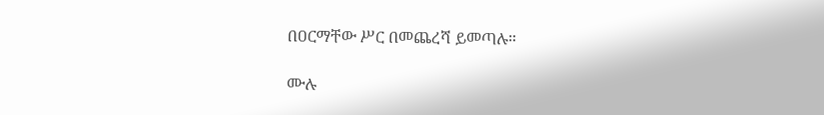በዐርማቸው ሥር በመጨረሻ ይመጣሉ።

ሙሉ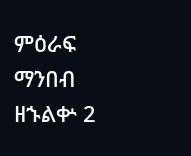ምዕራፍ ማንበብ ዘኁልቍ 2